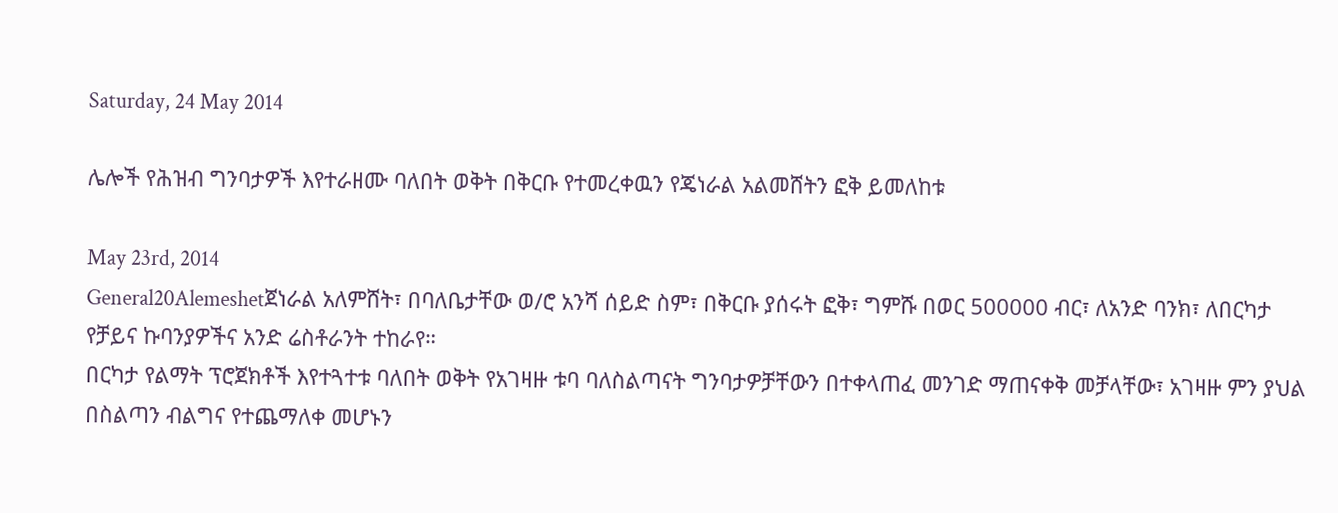Saturday, 24 May 2014

ሌሎች የሕዝብ ግንባታዎች እየተራዘሙ ባለበት ወቅት በቅርቡ የተመረቀዉን የጄነራል አልመሸትን ፎቅ ይመለከቱ

May 23rd, 2014
General20Alemeshetጀነራል አለምሸት፣ በባለቤታቸው ወ/ሮ አንሻ ሰይድ ስም፣ በቅርቡ ያሰሩት ፎቅ፣ ግምሹ በወር 500000 ብር፣ ለአንድ ባንክ፣ ለበርካታ የቻይና ኩባንያዎችና አንድ ሬስቶራንት ተከራየ።
በርካታ የልማት ፕሮጀክቶች እየተጓተቱ ባለበት ወቅት የአገዛዙ ቱባ ባለስልጣናት ግንባታዎቻቸውን በተቀላጠፈ መንገድ ማጠናቀቅ መቻላቸው፣ አገዛዙ ምን ያህል በስልጣን ብልግና የተጨማለቀ መሆኑን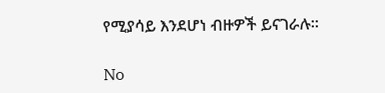የሚያሳይ እንደሆነ ብዙዎች ይናገራሉ።

No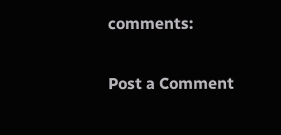comments:

Post a Comment